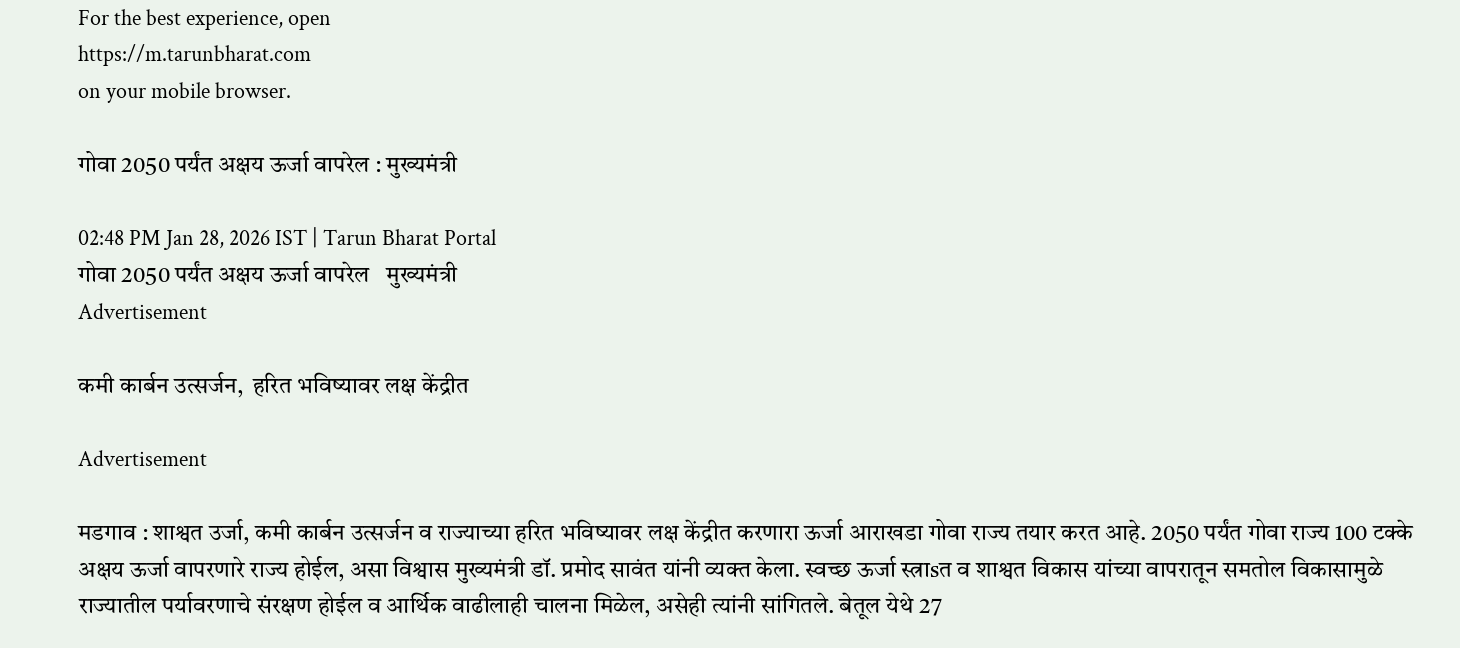For the best experience, open
https://m.tarunbharat.com
on your mobile browser.

गोवा 2050 पर्यंत अक्षय ऊर्जा वापरेल : मुख्यमंत्री

02:48 PM Jan 28, 2026 IST | Tarun Bharat Portal
गोवा 2050 पर्यंत अक्षय ऊर्जा वापरेल   मुख्यमंत्री
Advertisement

कमी कार्बन उत्सर्जन,  हरित भविष्यावर लक्ष केंद्रीत

Advertisement

मडगाव : शाश्वत उर्जा, कमी कार्बन उत्सर्जन व राज्याच्या हरित भविष्यावर लक्ष केंद्रीत करणारा ऊर्जा आराखडा गोवा राज्य तयार करत आहे. 2050 पर्यंत गोवा राज्य 100 टक्के अक्षय ऊर्जा वापरणारे राज्य होईल, असा विश्वास मुख्यमंत्री डॉ. प्रमोद सावंत यांनी व्यक्त केला. स्वच्छ ऊर्जा स्त्राsत व शाश्वत विकास यांच्या वापरातून समतोल विकासामुळे राज्यातील पर्यावरणाचे संरक्षण होईल व आर्थिक वाढीलाही चालना मिळेल, असेही त्यांनी सांगितले. बेतूल येथे 27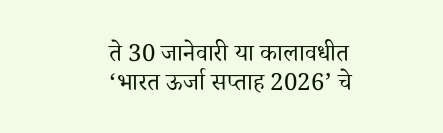ते 30 जानेवारी या कालावधीत ‘भारत ऊर्जा सप्ताह 2026’ चे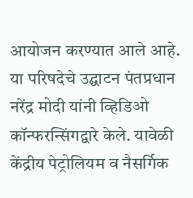आयोजन करण्यात आले आहे. या परिषदेचे उद्घाटन पंतप्रधान नरेंद्र मोदी यांनी व्हिडिओ कॉन्फरन्सिंगद्वारे केले. यावेळी केंद्रीय पेट्रोलियम व नैसर्गिक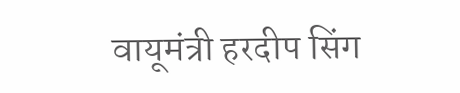वायूमंत्री हरदीप सिंग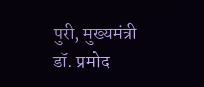पुरी, मुख्यमंत्री डॉ. प्रमोद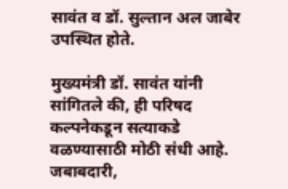सावंत व डॉ. सुल्तान अल जाबेर उपस्थित होते.

मुख्यमंत्री डॉ. सावंत यांनी सांगितले की, ही परिषद कल्पनेकडून सत्याकडे वळण्यासाठी मोठी संधी आहे. जबाबदारी,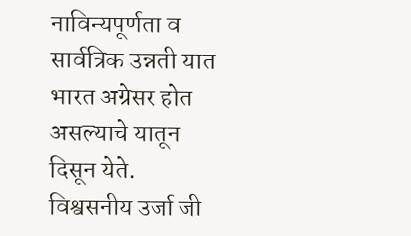नाविन्यपूर्णता व सार्वत्रिक उन्नती यात भारत अग्रेसर होत असल्याचे यातून दिसून येते. विश्वसनीय उर्जा जी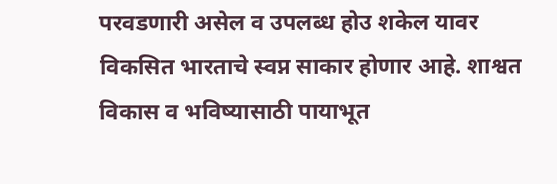परवडणारी असेल व उपलब्ध होउ शकेल यावर विकसित भारताचे स्वप्न साकार होणार आहे. शाश्वत विकास व भविष्यासाठी पायाभूत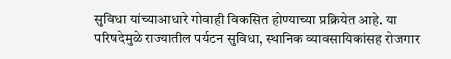सुविधा यांच्याआधारे गोवाही विकसित होण्याच्या प्रक्रियेत आहे. या परिषदेमुळे राज्यातील पर्यटन सुविधा, स्थानिक व्यावसायिकांसह रोजगार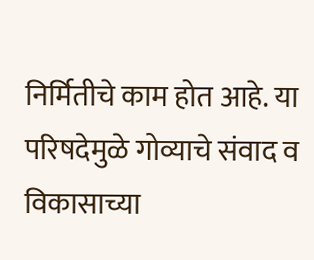निर्मितीचे काम होत आहे. या परिषदेमुळे गोव्याचे संवाद व विकासाच्या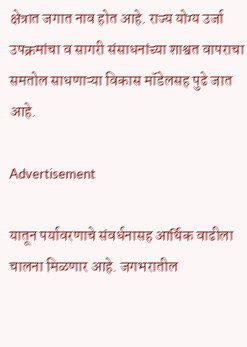क्षेत्रात जगात नाव होत आहे. राज्य योग्य उर्जा उपक्रमांचा व सागरी संसाधनांच्या शाश्वत वापराचा समतोल साधणाऱ्या विकास मॉडेलसह पुढे जात आहे.

Advertisement

यातून पर्यावरणाचे संवर्धनासह आर्थिक वाढीला चालना मिळणार आहे. जगभरातील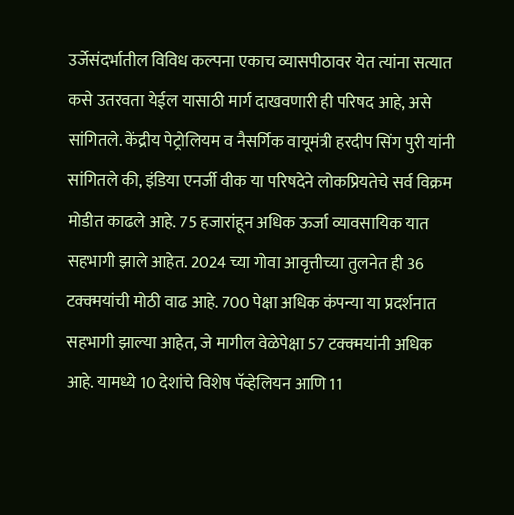उर्जेसंदर्भातील विविध कल्पना एकाच व्यासपीठावर येत त्यांना सत्यात कसे उतरवता येईल यासाठी मार्ग दाखवणारी ही परिषद आहे, असे सांगितले. केंद्रीय पेट्रोलियम व नैसर्गिक वायूमंत्री हरदीप सिंग पुरी यांनी सांगितले की, इंडिया एनर्जी वीक या परिषदेने लोकप्रियतेचे सर्व विक्रम मोडीत काढले आहे. 75 हजारांहून अधिक ऊर्जा व्यावसायिक यात सहभागी झाले आहेत. 2024 च्या गोवा आवृत्तीच्या तुलनेत ही 36 टक्क्मयांची मोठी वाढ आहे. 700 पेक्षा अधिक कंपन्या या प्रदर्शनात सहभागी झाल्या आहेत, जे मागील वेळेपेक्षा 57 टक्क्मयांनी अधिक आहे. यामध्ये 10 देशांचे विशेष पॅव्हेलियन आणि 11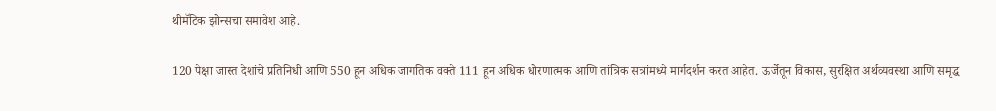थीमॅटिक झोन्सचा समावेश आहे.

120 पेक्षा जास्त देशांचे प्रतिनिधी आणि 550 हून अधिक जागतिक वक्ते 111 हून अधिक धोरणात्मक आणि तांत्रिक सत्रांमध्ये मार्गदर्शन करत आहेत. ऊर्जेतून विकास, सुरक्षित अर्थव्यवस्था आणि समृद्ध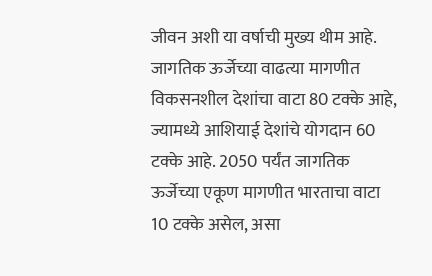जीवन अशी या वर्षाची मुख्य थीम आहे. जागतिक ऊर्जेच्या वाढत्या मागणीत विकसनशील देशांचा वाटा 80 टक्के आहे, ज्यामध्ये आशियाई देशांचे योगदान 60 टक्के आहे. 2050 पर्यंत जागतिक ऊर्जेच्या एकूण मागणीत भारताचा वाटा 10 टक्के असेल, असा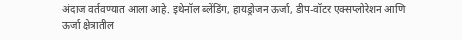अंदाज वर्तवण्यात आला आहे. इथेनॉल ब्लेंडिंग, हायड्रोजन ऊर्जा, डीप-वॉटर एक्सप्लोरेशन आणि ऊर्जा क्षेत्रातील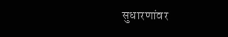सुधारणांवर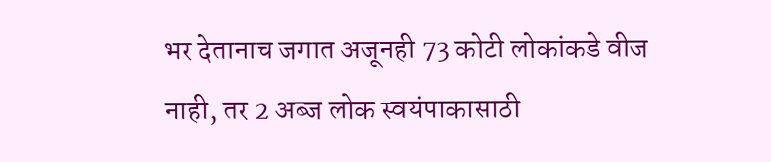भर देतानाच जगात अजूनही 73 कोटी लोकांकडे वीज नाही, तर 2 अब्ज लोक स्वयंपाकासाठी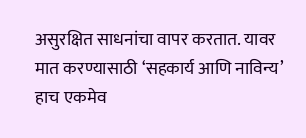असुरक्षित साधनांचा वापर करतात. यावर मात करण्यासाठी ‘सहकार्य आणि नाविन्य’ हाच एकमेव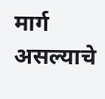मार्ग असल्याचे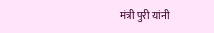मंत्री पुरी यांनी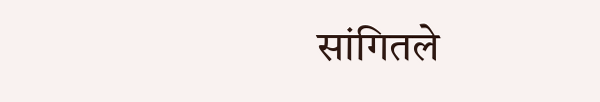सांगितले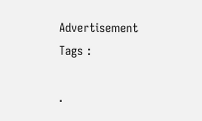Advertisement
Tags :

.